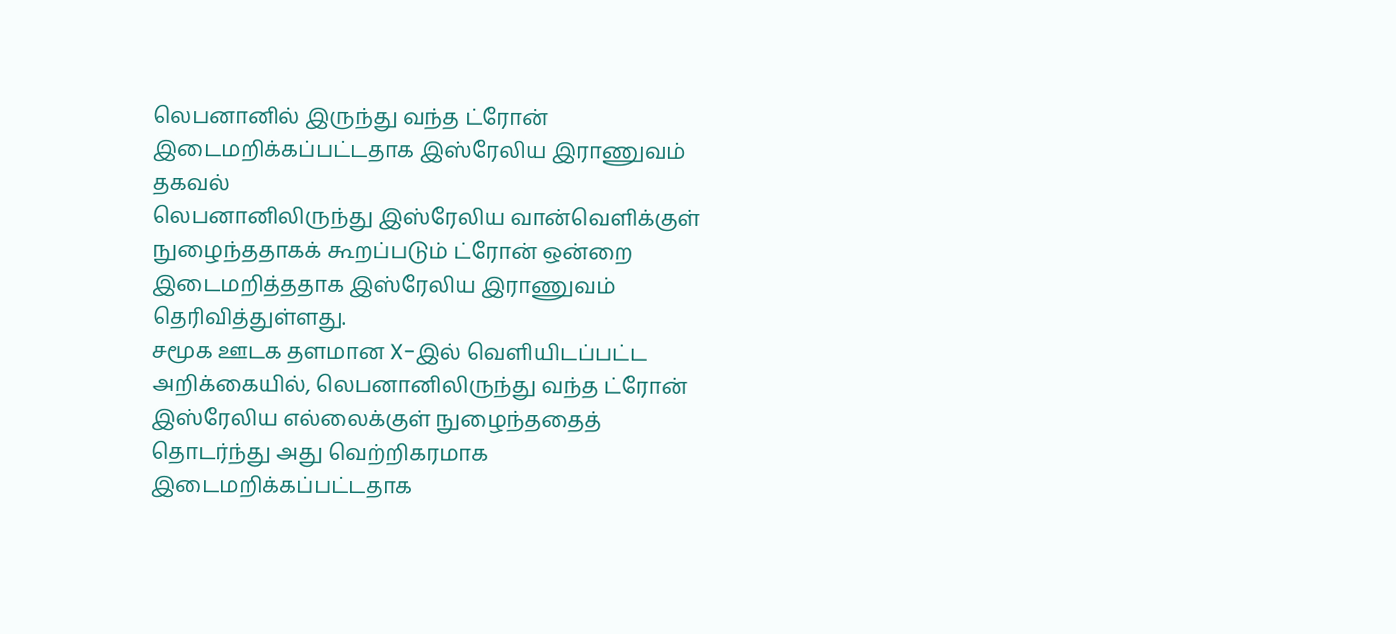லெபனானில் இருந்து வந்த ட்ரோன் இடைமறிக்கப்பட்டதாக இஸ்ரேலிய இராணுவம் தகவல்
லெபனானிலிருந்து இஸ்ரேலிய வான்வெளிக்குள் நுழைந்ததாகக் கூறப்படும் ட்ரோன் ஒன்றை இடைமறித்ததாக இஸ்ரேலிய இராணுவம் தெரிவித்துள்ளது.
சமூக ஊடக தளமான X-இல் வெளியிடப்பட்ட அறிக்கையில், லெபனானிலிருந்து வந்த ட்ரோன் இஸ்ரேலிய எல்லைக்குள் நுழைந்ததைத் தொடர்ந்து அது வெற்றிகரமாக இடைமறிக்கப்பட்டதாக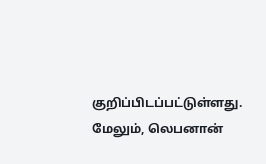குறிப்பிடப்பட்டுள்ளது.
மேலும், லெபனான்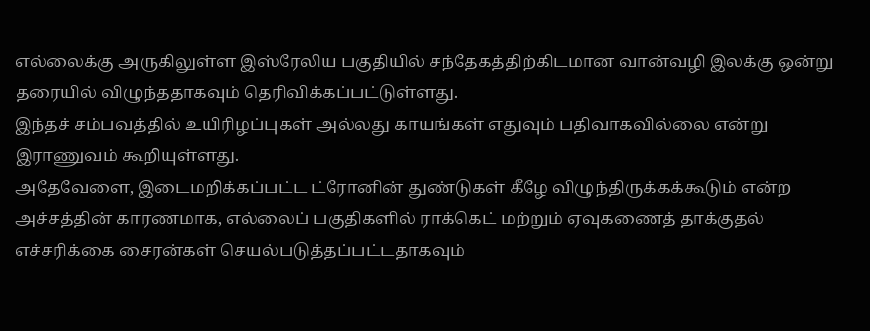எல்லைக்கு அருகிலுள்ள இஸ்ரேலிய பகுதியில் சந்தேகத்திற்கிடமான வான்வழி இலக்கு ஒன்று தரையில் விழுந்ததாகவும் தெரிவிக்கப்பட்டுள்ளது.
இந்தச் சம்பவத்தில் உயிரிழப்புகள் அல்லது காயங்கள் எதுவும் பதிவாகவில்லை என்று இராணுவம் கூறியுள்ளது.
அதேவேளை, இடைமறிக்கப்பட்ட ட்ரோனின் துண்டுகள் கீழே விழுந்திருக்கக்கூடும் என்ற அச்சத்தின் காரணமாக, எல்லைப் பகுதிகளில் ராக்கெட் மற்றும் ஏவுகணைத் தாக்குதல் எச்சரிக்கை சைரன்கள் செயல்படுத்தப்பட்டதாகவும்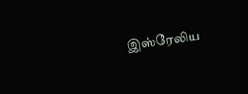இஸ்ரேலிய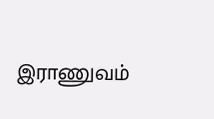இராணுவம்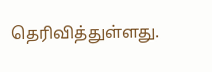தெரிவித்துள்ளது.